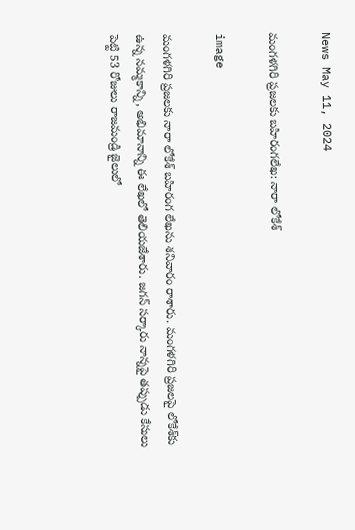News May 11, 2024

మంగళగిరి ప్రజలకు బహిరంగలేఖ: నారా లోకేశ్

image

మంగళగిరి ప్రజలకు నారా లోకేశ్ బహిరంగ లేఖను శనివారం రాశారు. మంగళగిరి ప్రజలపై లోకేశ్‌కు ఉన్న నమ్మకాన్ని, అభిమానాన్ని ఈ లేఖలో తెలియజేశారు. జగన్ సర్కారు నాన్నపై తప్పుడు కేసులు పెట్టి 53 రోజులు రాజమండ్రి జైలులో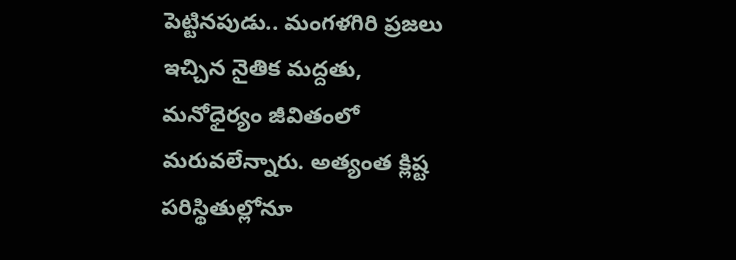పెట్టినపుడు.. మంగళగిరి ప్రజలు ఇచ్చిన నైతిక మద్దతు, మనోధైర్యం జీవితంలో మరువలేన్నారు. అత్యంత క్లిష్ట పరిస్థితుల్లోనూ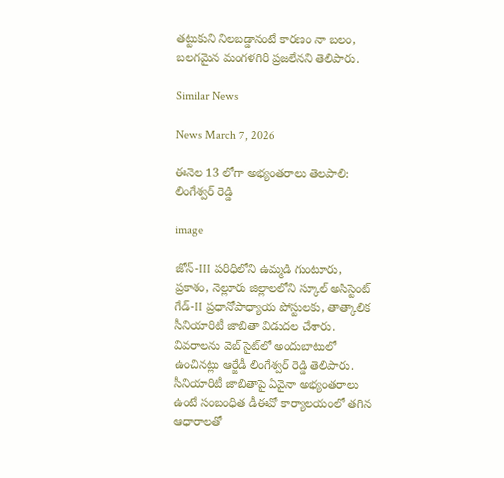తట్టుకుని నిలబడ్డానంటే కారణం నా బలం, బలగమైన మంగళగిరి ప్రజలేనని తెలిపారు.

Similar News

News March 7, 2026

ఈనెల 13 లోగా అభ్యంతరాలు తెలపాలి: లింగేశ్వర్ రెడ్డి

image

జోన్-III పరిధిలోని ఉమ్మడి గుంటూరు, ప్రకాశం, నెల్లూరు జిల్లాలలోని స్కూల్ అసిస్టెంట్ గేడ్-II ప్రధానోపాధ్యాయ పోస్టులకు, తాత్కాలిక సీనియారిటీ జాబితా విడుదల చేశారు. వివరాలను వెబ్ సైట్‌లో అందుబాటులో
ఉంచినట్లు ఆర్జేడీ లింగేశ్వర్ రెడ్డి తెలిపారు. సీనియారిటీ జాబితాపై ఏవైనా అభ్యంతరాలు ఉంటే సంబంధిత డీఈవో కార్యాలయంలో తగిన ఆధారాలతో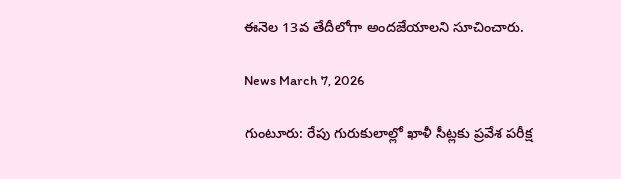ఈనెల 13వ తేదీలోగా అందజేయాలని సూచించారు.

News March 7, 2026

గుంటూరు: రేపు గురుకులాల్లో ఖాళీ సీట్లకు ప్రవేశ పరీక్ష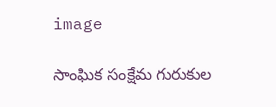image

సాంఘిక సంక్షేమ గురుకుల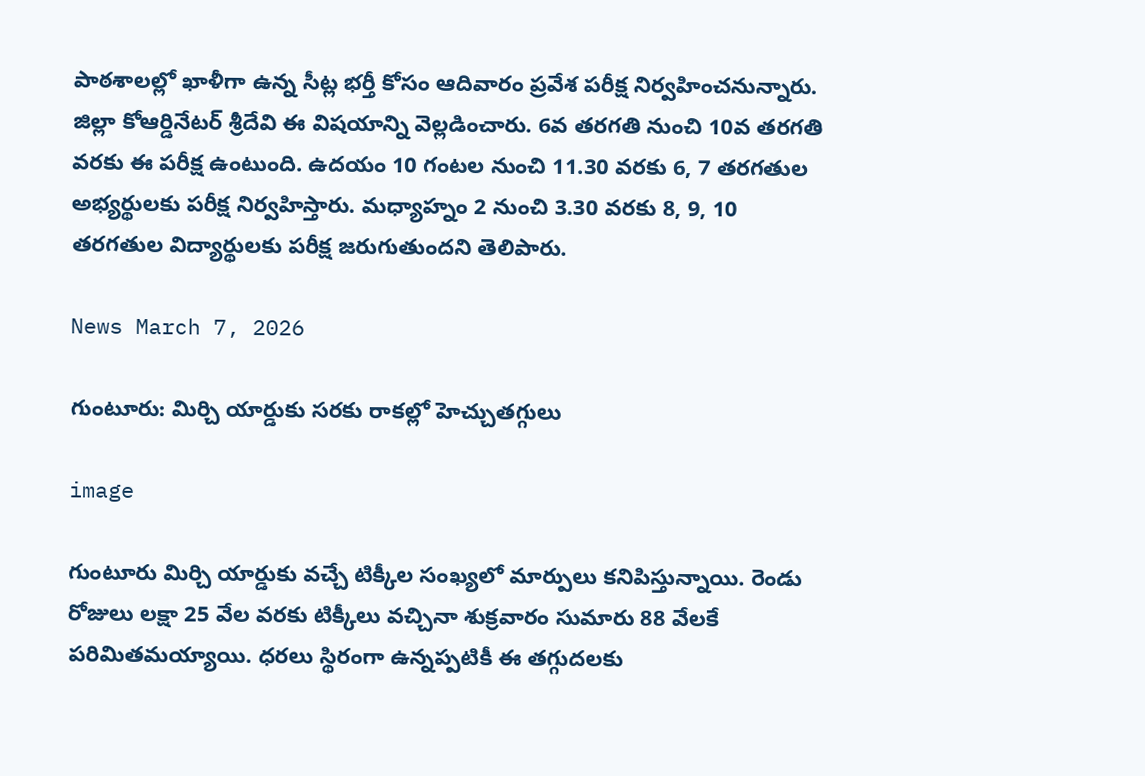పాఠశాలల్లో ఖాళీగా ఉన్న సీట్ల భర్తీ కోసం ఆదివారం ప్రవేశ పరీక్ష నిర్వహించనున్నారు. జిల్లా కోఆర్డినేటర్ శ్రీదేవి ఈ విషయాన్ని వెల్లడించారు. 6వ తరగతి నుంచి 10వ తరగతి వరకు ఈ పరీక్ష ఉంటుంది. ఉదయం 10 గంటల నుంచి 11.30 వరకు 6, 7 తరగతుల అభ్యర్థులకు పరీక్ష నిర్వహిస్తారు. మధ్యాహ్నం 2 నుంచి 3.30 వరకు 8, 9, 10 తరగతుల విద్యార్థులకు పరీక్ష జరుగుతుందని తెలిపారు.

News March 7, 2026

గుంటూరు: మిర్చి యార్డుకు సరకు రాకల్లో హెచ్చుతగ్గులు

image

గుంటూరు మిర్చి యార్డుకు వచ్చే టిక్కీల సంఖ్యలో మార్పులు కనిపిస్తున్నాయి. రెండు రోజులు లక్షా 25 వేల వరకు టిక్కీలు వచ్చినా శుక్రవారం సుమారు 88 వేలకే పరిమితమయ్యాయి. ధరలు స్థిరంగా ఉన్నప్పటికీ ఈ తగ్గుదలకు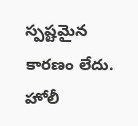స్పష్టమైన కారణం లేదు. హోలీ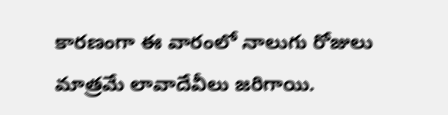కారణంగా ఈ వారంలో నాలుగు రోజులు మాత్రమే లావాదేవీలు జరిగాయి.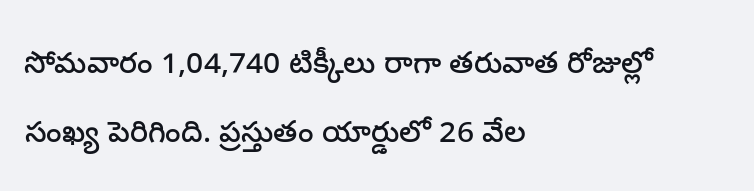సోమవారం 1,04,740 టిక్కీలు రాగా తరువాత రోజుల్లో సంఖ్య పెరిగింది. ప్రస్తుతం యార్డులో 26 వేల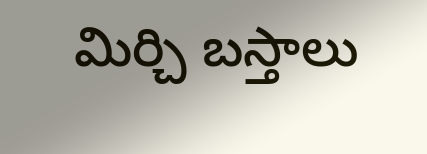మిర్చి బస్తాలు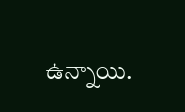ఉన్నాయి.